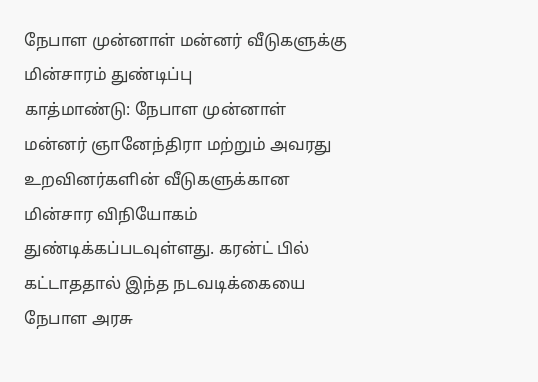நேபாள முன்னாள் மன்னர் வீடுகளுக்கு மின்சாரம் துண்டிப்பு
காத்மாண்டு: நேபாள முன்னாள் மன்னர் ஞானேந்திரா மற்றும் அவரது உறவினர்களின் வீடுகளுக்கான மின்சார விநியோகம் துண்டிக்கப்படவுள்ளது. கரன்ட் பில் கட்டாததால் இந்த நடவடிக்கையை நேபாள அரசு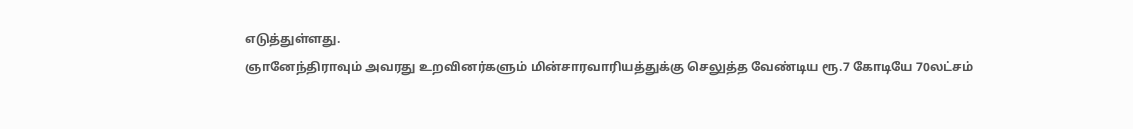எடுத்துள்ளது.
ஞானேந்திராவும் அவரது உறவினர்களும் மின்சாரவாரியத்துக்கு செலுத்த வேண்டிய ரூ.7 கோடியே 70லட்சம்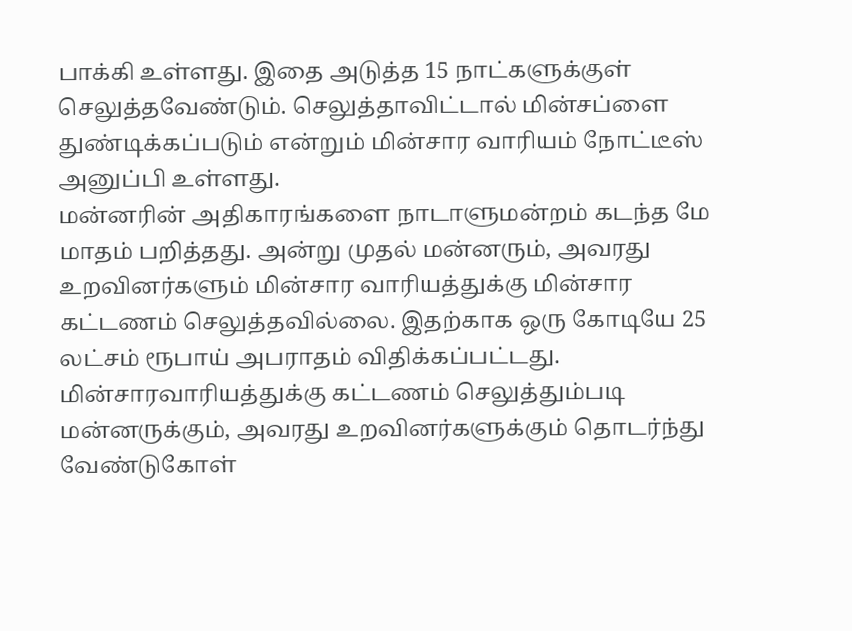பாக்கி உள்ளது. இதை அடுத்த 15 நாட்களுக்குள் செலுத்தவேண்டும். செலுத்தாவிட்டால் மின்சப்ளை துண்டிக்கப்படும் என்றும் மின்சார வாரியம் நோட்டீஸ் அனுப்பி உள்ளது.
மன்னரின் அதிகாரங்களை நாடாளுமன்றம் கடந்த மே மாதம் பறித்தது. அன்று முதல் மன்னரும், அவரது உறவினர்களும் மின்சார வாரியத்துக்கு மின்சார கட்டணம் செலுத்தவில்லை. இதற்காக ஒரு கோடியே 25 லட்சம் ரூபாய் அபராதம் விதிக்கப்பட்டது.
மின்சாரவாரியத்துக்கு கட்டணம் செலுத்தும்படி மன்னருக்கும், அவரது உறவினர்களுக்கும் தொடர்ந்து வேண்டுகோள்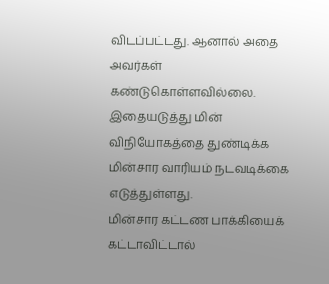விடப்பட்டது. ஆனால் அதை அவர்கள் கண்டுகொள்ளவில்லை. இதையடுத்து மின் விநியோகத்தை துண்டிக்க மின்சார வாரியம் நடவடிக்கை எடுத்துள்ளது.
மின்சார கட்டண பாக்கியைக் கட்டாவிட்டால்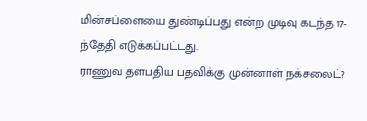மின்சப்ளையை துண்டிப்பது என்ற முடிவு கடந்த 17-ந்தேதி எடுக்கப்பட்டது.
ராணுவ தளபதிய பதவிக்கு முன்னாள் நக்சலைட்?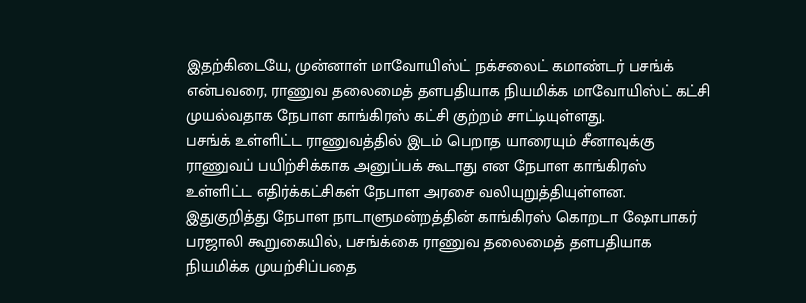இதற்கிடையே, முன்னாள் மாவோயிஸ்ட் நக்சலைட் கமாண்டர் பசங்க் என்பவரை, ராணுவ தலைமைத் தளபதியாக நியமிக்க மாவோயிஸ்ட் கட்சி முயல்வதாக நேபாள காங்கிரஸ் கட்சி குற்றம் சாட்டியுள்ளது.
பசங்க் உள்ளிட்ட ராணுவத்தில் இடம் பெறாத யாரையும் சீனாவுக்கு ராணுவப் பயிற்சிக்காக அனுப்பக் கூடாது என நேபாள காங்கிரஸ் உள்ளிட்ட எதிர்க்கட்சிகள் நேபாள அரசை வலியுறுத்தியுள்ளன.
இதுகுறித்து நேபாள நாடாளுமன்றத்தின் காங்கிரஸ் கொறடா ஷோபாகர் பரஜாலி கூறுகையில், பசங்க்கை ராணுவ தலைமைத் தளபதியாக நியமிக்க முயற்சிப்பதை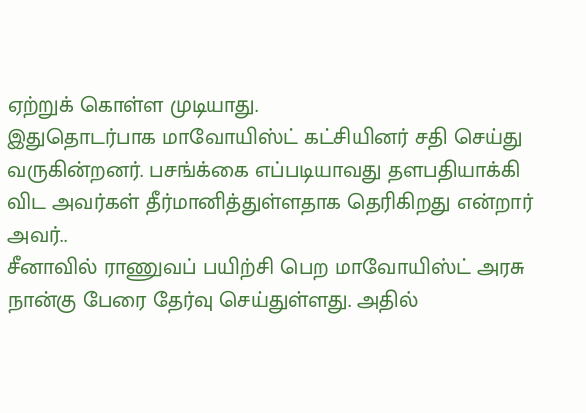ஏற்றுக் கொள்ள முடியாது.
இதுதொடர்பாக மாவோயிஸ்ட் கட்சியினர் சதி செய்து வருகின்றனர். பசங்க்கை எப்படியாவது தளபதியாக்கி விட அவர்கள் தீர்மானித்துள்ளதாக தெரிகிறது என்றார் அவர்..
சீனாவில் ராணுவப் பயிற்சி பெற மாவோயிஸ்ட் அரசு நான்கு பேரை தேர்வு செய்துள்ளது. அதில்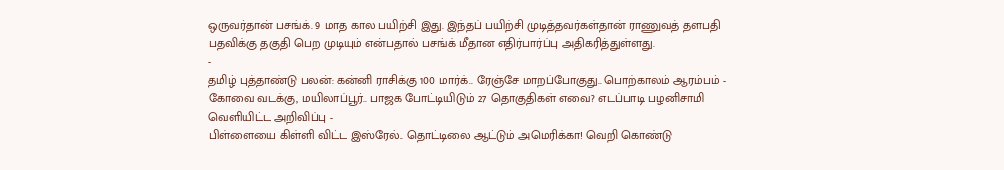ஒருவர்தான் பசங்க். 9 மாத கால பயிற்சி இது. இந்தப் பயிற்சி முடித்தவர்கள்தான் ராணுவத் தளபதி பதவிக்கு தகுதி பெற முடியும் என்பதால் பசங்க் மீதான எதிர்பார்ப்பு அதிகரித்துள்ளது.
-
தமிழ் புத்தாண்டு பலன்: கன்னி ராசிக்கு 100 மார்க்.. ரேஞ்சே மாறப்போகுது.. பொற்காலம் ஆரம்பம் -
கோவை வடக்கு, மயிலாப்பூர்.. பாஜக போட்டியிடும் 27 தொகுதிகள் எவை? எடப்பாடி பழனிசாமி வெளியிட்ட அறிவிப்பு -
பிள்ளையை கிள்ளி விட்ட இஸ்ரேல்.. தொட்டிலை ஆட்டும் அமெரிக்கா! வெறி கொண்டு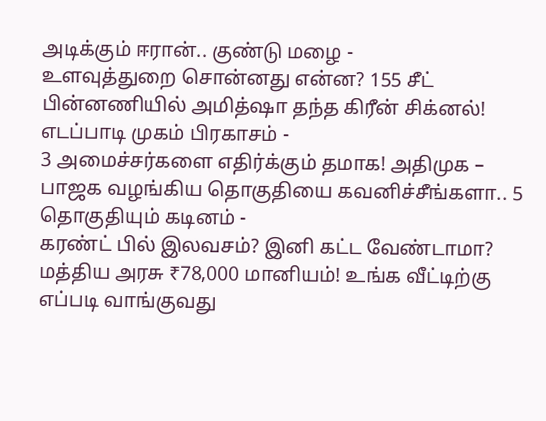அடிக்கும் ஈரான்.. குண்டு மழை -
உளவுத்துறை சொன்னது என்ன? 155 சீட் பின்னணியில் அமித்ஷா தந்த கிரீன் சிக்னல்! எடப்பாடி முகம் பிரகாசம் -
3 அமைச்சர்களை எதிர்க்கும் தமாக! அதிமுக – பாஜக வழங்கிய தொகுதியை கவனிச்சீங்களா.. 5 தொகுதியும் கடினம் -
கரண்ட் பில் இலவசம்? இனி கட்ட வேண்டாமா? மத்திய அரசு ₹78,000 மானியம்! உங்க வீட்டிற்கு எப்படி வாங்குவது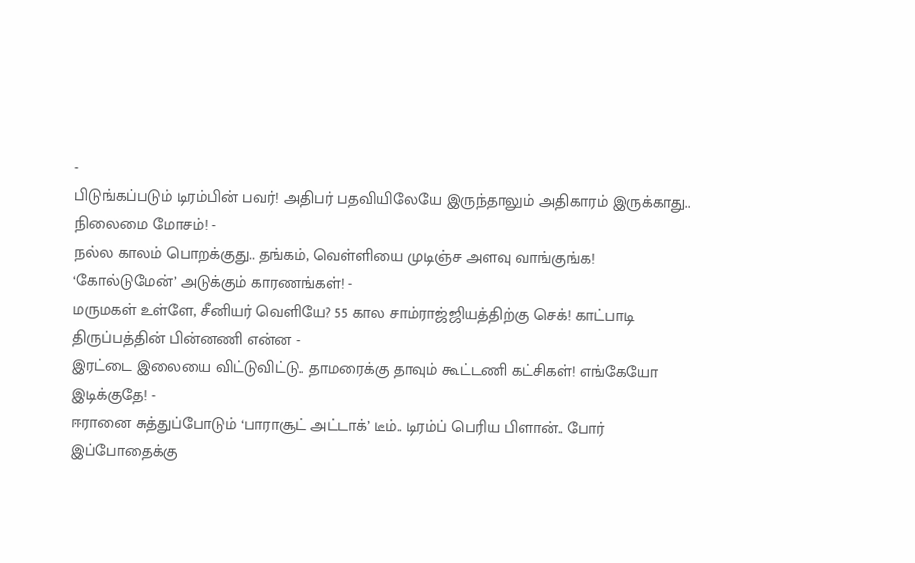-
பிடுங்கப்படும் டிரம்பின் பவர்! அதிபர் பதவியிலேயே இருந்தாலும் அதிகாரம் இருக்காது.. நிலைமை மோசம்! -
நல்ல காலம் பொறக்குது.. தங்கம், வெள்ளியை முடிஞ்ச அளவு வாங்குங்க! ‘கோல்டுமேன்’ அடுக்கும் காரணங்கள்! -
மருமகள் உள்ளே, சீனியர் வெளியே? 55 கால சாம்ராஜ்ஜியத்திற்கு செக்! காட்பாடி திருப்பத்தின் பின்னணி என்ன -
இரட்டை இலையை விட்டுவிட்டு.. தாமரைக்கு தாவும் கூட்டணி கட்சிகள்! எங்கேயோ இடிக்குதே! -
ஈரானை சுத்துப்போடும் ‘பாராசூட் அட்டாக்’ டீம்.. டிரம்ப் பெரிய பிளான்.. போர் இப்போதைக்கு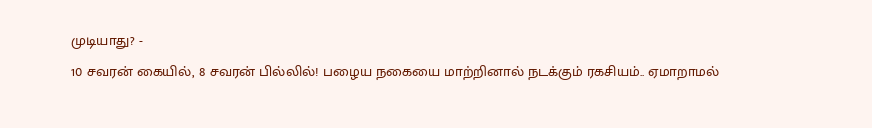முடியாது? -
10 சவரன் கையில், 8 சவரன் பில்லில்! பழைய நகையை மாற்றினால் நடக்கும் ரகசியம்.. ஏமாறாமல்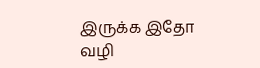இருக்க இதோ வழி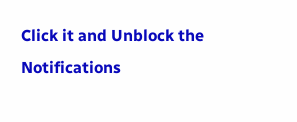Click it and Unblock the Notifications